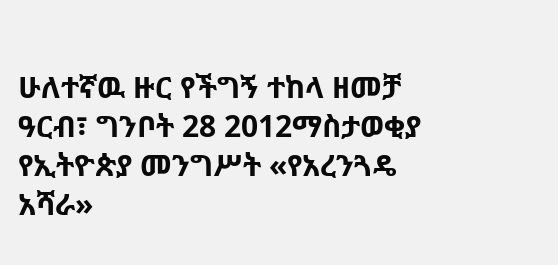ሁለተኛዉ ዙር የችግኝ ተከላ ዘመቻ
ዓርብ፣ ግንቦት 28 2012ማስታወቂያ
የኢትዮጵያ መንግሥት «የአረንጓዴ አሻራ»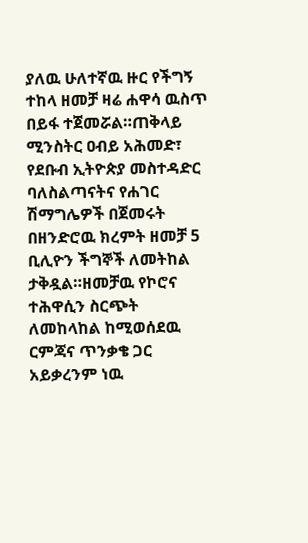ያለዉ ሁለተኛዉ ዙር የችግኝ ተከላ ዘመቻ ዛሬ ሐዋሳ ዉስጥ በይፋ ተጀመሯል።ጠቅላይ ሚንስትር ዐብይ አሕመድ፣ የደቡብ ኢትዮጵያ መስተዳድር ባለስልጣናትና የሐገር ሽማግሌዎች በጀመሩት በዘንድሮዉ ክረምት ዘመቻ 5 ቢሊዮን ችግኞች ለመትከል ታቅዷል።ዘመቻዉ የኮሮና ተሕዋሲን ስርጭት ለመከላከል ከሚወሰደዉ ርምጃና ጥንቃቄ ጋር አይቃረንም ነዉ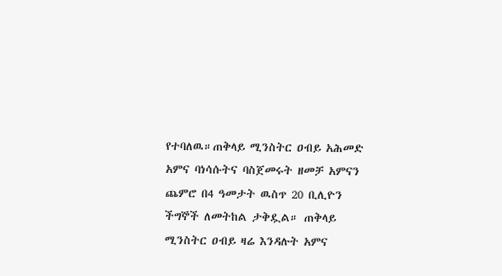የተባለዉ።ጠቅላይ ሚንስትር ዐብይ አሕመድ አምና ባነሳሱትና ባስጀመሩት ዘመቻ አምናን ጨምሮ በ4 ዓመታት ዉስጥ 20 ቢሊዮን ችግኞች ለመትከል ታቅዷል። ጠቅላይ ሚንስትር ዐብይ ዛሬ እንዳሉት አምና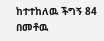ከተተከለዉ ችግኝ 84 በመቶዉ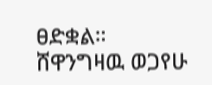ፀድቋል።
ሸዋንግዛዉ ወጋየሁ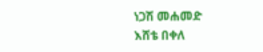ነጋሽ መሐመድ
እሸቴ በቀለ